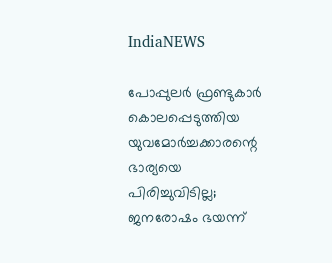IndiaNEWS

പോപ്പുലര്‍ ഫ്രണ്ടുകാര്‍ കൊലപ്പെടുത്തിയ യുവമോര്‍ച്ചക്കാരന്റെ ഭാര്യയെ പിരിച്ചുവിടില്ല; ജനരോഷം ഭയന്ന്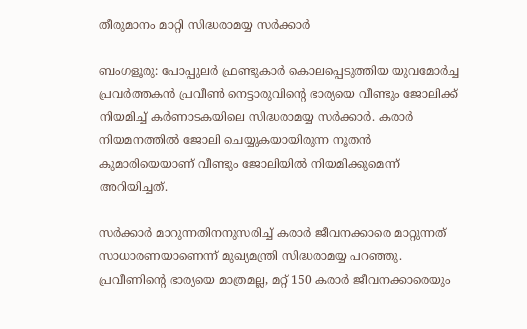തീരുമാനം മാറ്റി സിദ്ധരാമയ്യ സര്‍ക്കാര്‍

ബംഗളൂരു: പോപ്പുലര്‍ ഫ്രണ്ടുകാര്‍ കൊലപ്പെടുത്തിയ യുവമോര്‍ച്ച പ്രവര്‍ത്തകന്‍ പ്രവീണ്‍ നെട്ടാരുവിന്റെ ഭാര്യയെ വീണ്ടും ജോലിക്ക് നിയമിച്ച് കര്‍ണാടകയിലെ സിദ്ധരാമയ്യ സര്‍ക്കാര്‍. കരാര്‍ നിയമനത്തില്‍ ജോലി ചെയ്യുകയായിരുന്ന നൂതന്‍ കുമാരിയെയാണ് വീണ്ടും ജോലിയില്‍ നിയമിക്കുമെന്ന് അറിയിച്ചത്.

സര്‍ക്കാര്‍ മാറുന്നതിനനുസരിച്ച് കരാര്‍ ജീവനക്കാരെ മാറ്റുന്നത് സാധാരണയാണെന്ന് മുഖ്യമന്ത്രി സിദ്ധരാമയ്യ പറഞ്ഞു. പ്രവീണിന്റെ ഭാര്യയെ മാത്രമല്ല, മറ്റ് 150 കരാര്‍ ജീവനക്കാരെയും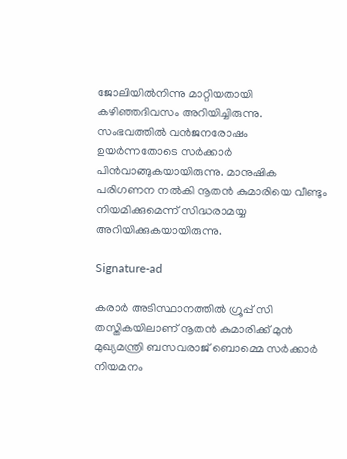ജോലിയില്‍നിന്നു മാറ്റിയതായി കഴിഞ്ഞദിവസം അറിയിച്ചിരുന്നു. സംഭവത്തില്‍ വന്‍ജനരോഷം ഉയര്‍ന്നതോടെ സര്‍ക്കാര്‍ പിന്‍വാങ്ങുകയായിരുന്നു. മാനുഷിക പരിഗണന നല്‍കി നൂതന്‍ കുമാരിയെ വീണ്ടും നിയമിക്കുമെന്ന് സിദ്ധരാമയ്യ അറിയിക്കുകയായിരുന്നു.

Signature-ad

കരാര്‍ അടിസ്ഥാനത്തില്‍ ഗ്രൂപ്പ് സി തസ്തികയിലാണ് നൂതന്‍ കുമാരിക്ക് മുന്‍ മുഖ്യമന്ത്രി ബസവരാജ് ബൊമ്മെ സര്‍ക്കാര്‍ നിയമനം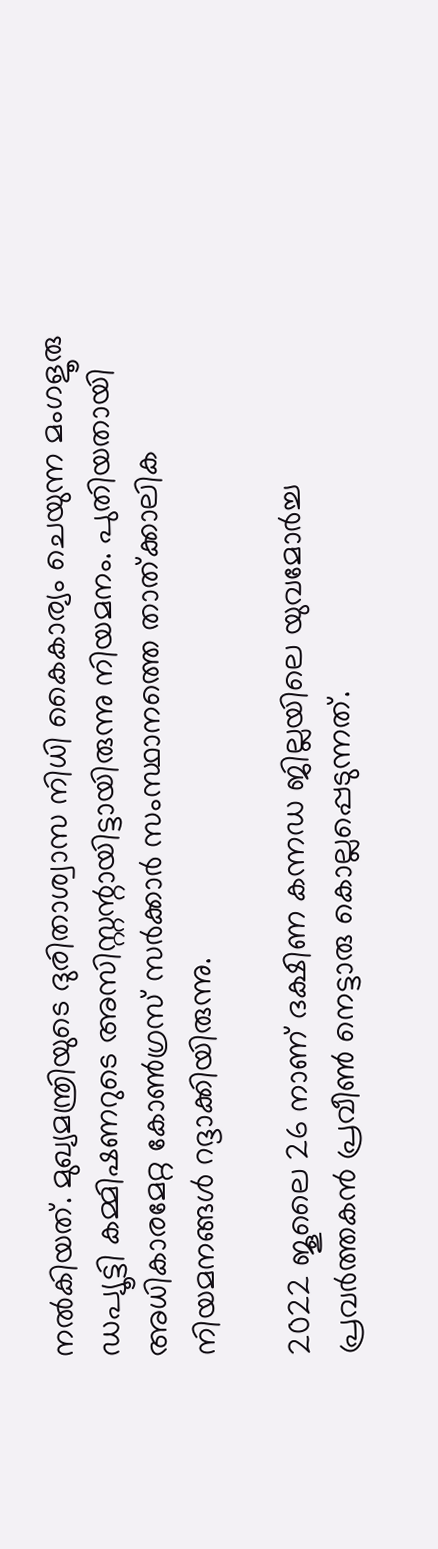നല്‍കിയത്. മുഖ്യമന്ത്രിയുടെ ദുരിതാശ്വാസ നിധി കൈകാര്യം ചെയുന്ന മംഗളൂരു ഡപ്യൂട്ടി കമ്മിഷണറുടെ അസിസ്റ്റന്റായിട്ടായിരുന്നു നിയമനം. പുതിയതായി അധികാരമേറ്റ കോണ്‍ഗ്രസ് സര്‍ക്കാര്‍ സംസ്ഥാനത്തെ താത്ക്കാലിക നിയമനങ്ങള്‍ റദ്ദാക്കിയിരുന്നു.

2022 ജൂലൈ 26 നാണ് ദക്ഷിണ കന്നഡ ജില്ലയിലെ യുവമോര്‍ച്ച പ്രവര്‍ത്തകന്‍ പ്രവീണ്‍ നെട്ടാരു കൊല്ലപ്പെടുന്നത്.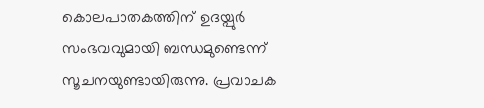കൊലപാതകത്തിന് ഉദയ്പുര്‍ സംഭവവുമായി ബന്ധമുണ്ടെന്ന് സൂചനയുണ്ടായിരുന്നു. പ്രവാചക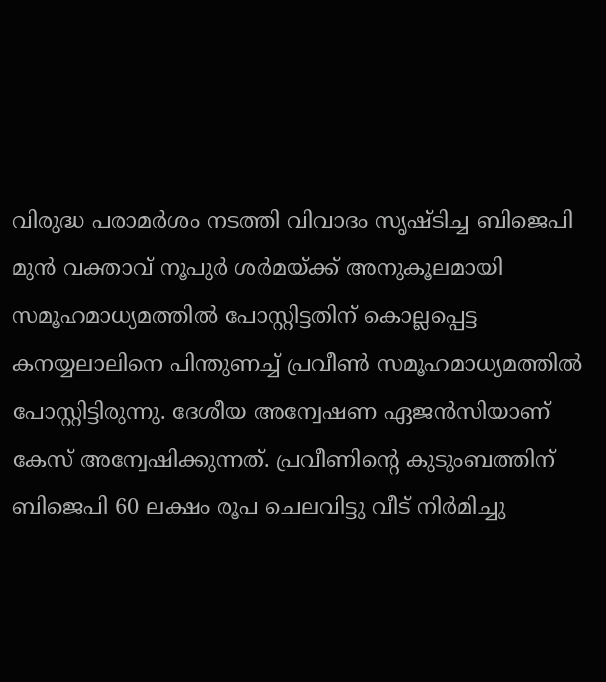വിരുദ്ധ പരാമര്‍ശം നടത്തി വിവാദം സൃഷ്ടിച്ച ബിജെപി മുന്‍ വക്താവ് നൂപുര്‍ ശര്‍മയ്ക്ക് അനുകൂലമായി സമൂഹമാധ്യമത്തില്‍ പോസ്റ്റിട്ടതിന് കൊല്ലപ്പെട്ട കനയ്യലാലിനെ പിന്തുണച്ച് പ്രവീണ്‍ സമൂഹമാധ്യമത്തില്‍ പോസ്റ്റിട്ടിരുന്നു. ദേശീയ അന്വേഷണ ഏജന്‍സിയാണ് കേസ് അന്വേഷിക്കുന്നത്. പ്രവീണിന്റെ കുടുംബത്തിന് ബിജെപി 60 ലക്ഷം രൂപ ചെലവിട്ടു വീട് നിര്‍മിച്ചു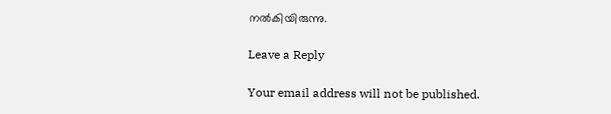നല്‍കിയിരുന്നു.

Leave a Reply

Your email address will not be published.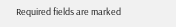Required fields are marked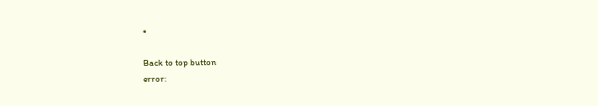*

Back to top button
error: